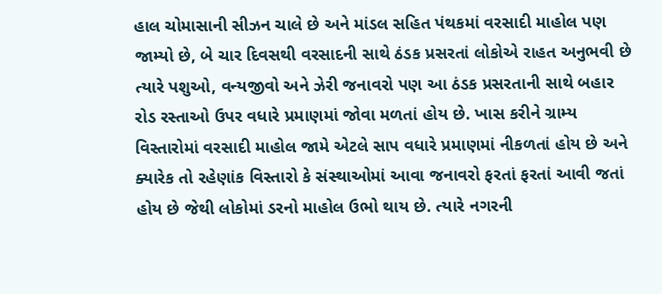હાલ ચોમાસાની સીઝન ચાલે છે અને માંડલ સહિત પંથકમાં વરસાદી માહોલ પણ જામ્યો છે, બે ચાર દિવસથી વરસાદની સાથે ઠંડક પ્રસરતાં લોકોએ રાહત અનુભવી છે ત્યારે પશુઓ, વન્યજીવો અને ઝેરી જનાવરો પણ આ ઠંડક પ્રસરતાની સાથે બહાર રોડ રસ્તાઓ ઉપર વધારે પ્રમાણમાં જોવા મળતાં હોય છે. ખાસ કરીને ગ્રામ્ય વિસ્તારોમાં વરસાદી માહોલ જામે એટલે સાપ વધારે પ્રમાણમાં નીકળતાં હોય છે અને ક્યારેક તો રહેણાંક વિસ્તારો કે સંસ્થાઓમાં આવા જનાવરો ફરતાં ફરતાં આવી જતાં હોય છે જેથી લોકોમાં ડરનો માહોલ ઉભો થાય છે. ત્યારે નગરની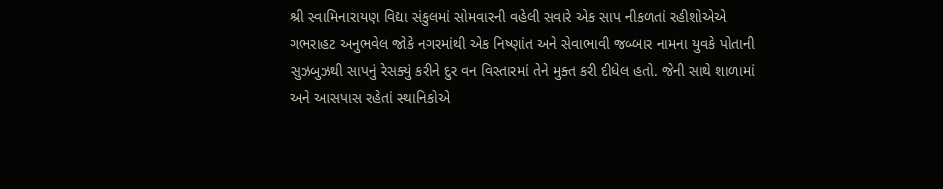શ્રી સ્વામિનારાયણ વિદ્યા સંકુલમાં સોમવારની વહેલી સવારે એક સાપ નીકળતાં રહીશોએએ ગભરાહટ અનુભવેલ જોકે નગરમાંથી એક નિષ્ણાંત અને સેવાભાવી જબ્બાર નામના યુવકે પોતાની સુઝબુઝથી સાપનું રેસક્યું કરીને દુર વન વિસ્તારમાં તેને મુક્ત કરી દીધેલ હતો. જેની સાથે શાળામાં અને આસપાસ રહેતાં સ્થાનિકોએ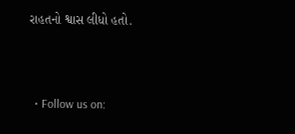રાહતનો શ્વાસ લીધો હતો.



  • Follow us on: